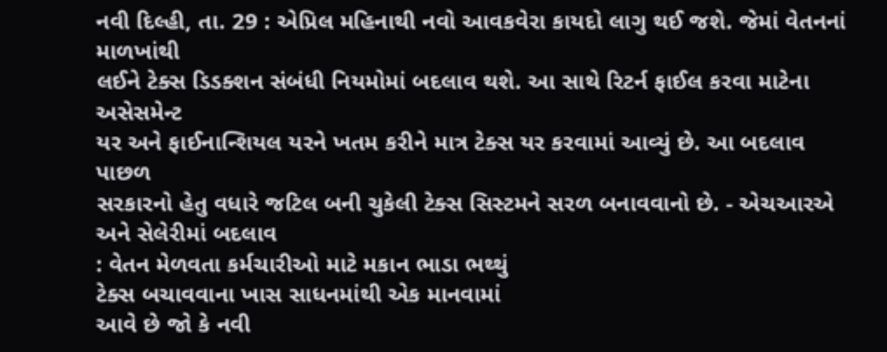નવી દિલ્હી, તા. 29 : એપ્રિલ મહિનાથી નવો આવકવેરા કાયદો લાગુ થઈ જશે. જેમાં વેતનનાં માળખાંથી
લઈને ટેક્સ ડિડક્શન સંબંધી નિયમોમાં બદલાવ થશે. આ સાથે રિટર્ન ફાઈલ કરવા માટેના અસેસમેન્ટ
યર અને ફાઈનાન્શિયલ યરને ખતમ કરીને માત્ર ટેક્સ યર કરવામાં આવ્યું છે. આ બદલાવ પાછળ
સરકારનો હેતુ વધારે જટિલ બની ચુકેલી ટેક્સ સિસ્ટમને સરળ બનાવવાનો છે. - એચઆરએ અને સેલેરીમાં બદલાવ
: વેતન મેળવતા કર્મચારીઓ માટે મકાન ભાડા ભથ્થું
ટેક્સ બચાવવાના ખાસ સાધનમાંથી એક માનવામાં
આવે છે જો કે નવી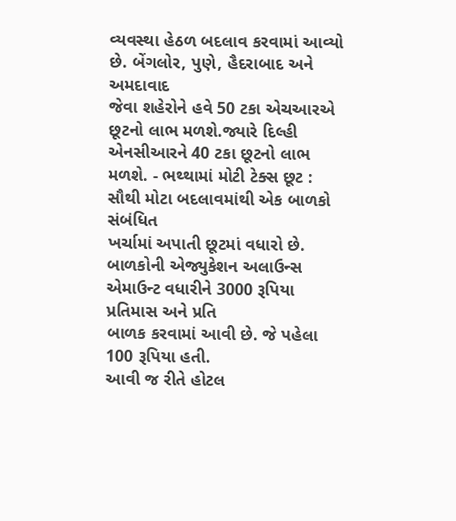વ્યવસ્થા હેઠળ બદલાવ કરવામાં આવ્યો છે. બેંગલોર, પુણે, હૈદરાબાદ અને અમદાવાદ
જેવા શહેરોને હવે 50 ટકા એચઆરએ
છૂટનો લાભ મળશે.જ્યારે દિલ્હી એનસીઆરને 40 ટકા છૂટનો લાભ મળશે. - ભથ્થામાં મોટી ટેક્સ છૂટ : સૌથી મોટા બદલાવમાંથી એક બાળકો સંબંધિત
ખર્ચામાં અપાતી છૂટમાં વધારો છે. બાળકોની એજ્યુકેશન અલાઉન્સ એમાઉન્ટ વધારીને 3000 રૂપિયા પ્રતિમાસ અને પ્રતિ
બાળક કરવામાં આવી છે. જે પહેલા 100 રૂપિયા હતી.
આવી જ રીતે હોટલ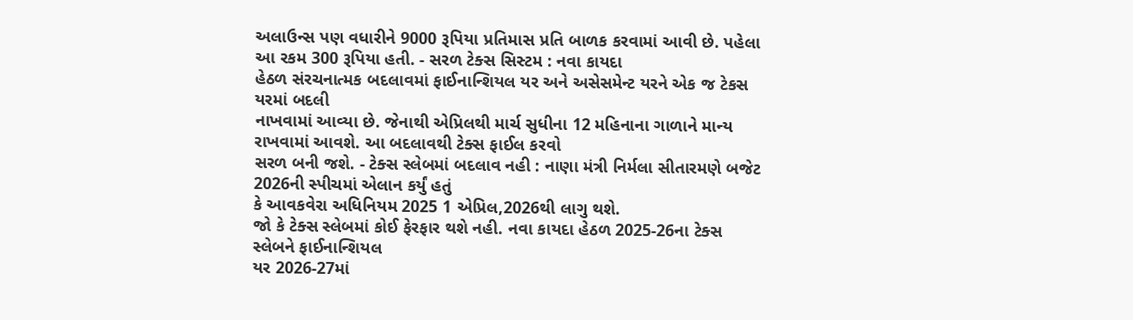અલાઉન્સ પણ વધારીને 9000 રૂપિયા પ્રતિમાસ પ્રતિ બાળક કરવામાં આવી છે. પહેલા આ રકમ 300 રૂપિયા હતી. - સરળ ટેક્સ સિસ્ટમ : નવા કાયદા
હેઠળ સંરચનાત્મક બદલાવમાં ફાઈનાન્શિયલ યર અને અસેસમેન્ટ યરને એક જ ટેકસ યરમાં બદલી
નાખવામાં આવ્યા છે. જેનાથી એપ્રિલથી માર્ચ સુધીના 12 મહિનાના ગાળાને માન્ય રાખવામાં આવશે. આ બદલાવથી ટેક્સ ફાઈલ કરવો
સરળ બની જશે. - ટેક્સ સ્લેબમાં બદલાવ નહી : નાણા મંત્રી નિર્મલા સીતારમણે બજેટ 2026ની સ્પીચમાં એલાન કર્યું હતું
કે આવકવેરા અધિનિયમ 2025 1 એપ્રિલ,2026થી લાગુ થશે.
જો કે ટેક્સ સ્લેબમાં કોઈ ફેરફાર થશે નહી. નવા કાયદા હેઠળ 2025-26ના ટેક્સ સ્લેબને ફાઈનાન્શિયલ
યર 2026-27માં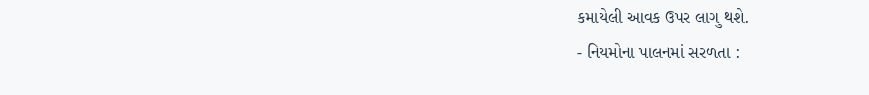કમાયેલી આવક ઉપર લાગુ થશે.
- નિયમોના પાલનમાં સરળતા :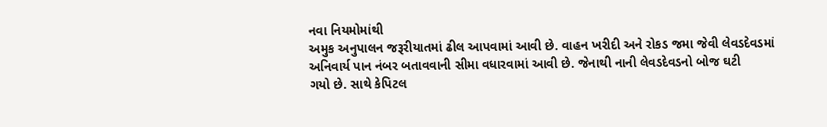નવા નિયમોમાંથી
અમુક અનુપાલન જરૂરીયાતમાં ઢીલ આપવામાં આવી છે. વાહન ખરીદી અને રોકડ જમા જેવી લેવડદેવડમાં
અનિવાર્ય પાન નંબર બતાવવાની સીમા વધારવામાં આવી છે. જેનાથી નાની લેવડદેવડનો બોજ ઘટી
ગયો છે. સાથે કેપિટલ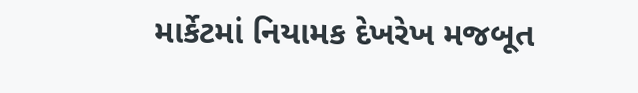માર્કેટમાં નિયામક દેખરેખ મજબૂત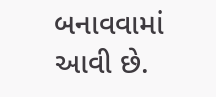બનાવવામાં આવી છે.